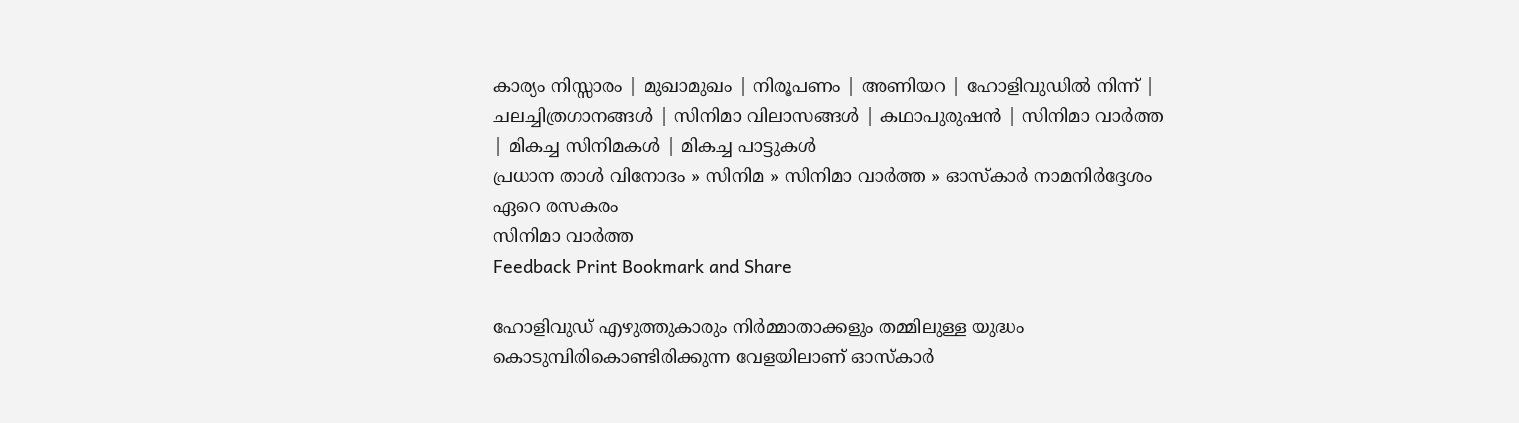കാര്യം നിസ്സാരം | മുഖാമുഖം | നിരൂപണം | അണിയറ | ഹോളിവുഡില്‍ നിന്ന്‌ | ചലച്ചിത്രഗാനങ്ങള്‍ | സിനിമാ വിലാസങ്ങള്‍ | കഥാപുരുഷന്‍ | സിനിമാ വാര്‍ത്ത | മികച്ച സിനിമകള്‍ | മികച്ച പാട്ടുകള്‍
പ്രധാന താള്‍ വിനോദം » സിനിമ » സിനിമാ വാര്‍ത്ത » ഓസ്കാര്‍ നാമനിര്‍ദ്ദേശം ഏറെ രസകരം
സിനിമാ വാര്‍ത്ത
Feedback Print Bookmark and Share

ഹോളിവുഡ് എഴുത്തുകാരും നിര്‍മ്മാതാക്കളും തമ്മിലുള്ള യുദ്ധം കൊടുമ്പിരികൊണ്ടിരിക്കുന്ന വേളയിലാണ് ഓസ്കാര്‍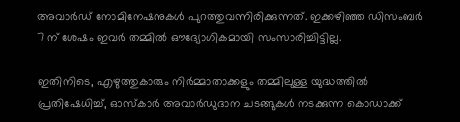അവാര്‍ഡ് നോമിനേഷനുകള്‍ പുറത്തുവന്നിരിക്കുന്നത്. ഇക്കഴിഞ്ഞ ഡിസംബര്‍ 7 ന് ശേഷം ഇവര്‍ തമ്മില്‍ ഔദ്യോഗികമായി സംസാരിച്ചിട്ടില്ല.

ഇതിനിടെ, എഴുത്തുകാരും നിര്‍മ്മാതാക്കളും തമ്മിലുള്ള യുദ്ധത്തില്‍ പ്രതിഷേധിച്ച്, ഓസ്കാര്‍ അവാര്‍ഡുദാന ചടങ്ങുകള്‍ നടക്കുന്ന കൊഡാക്ക്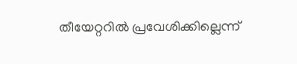തീയേറ്ററില്‍ പ്രവേശിക്കില്ലെന്ന്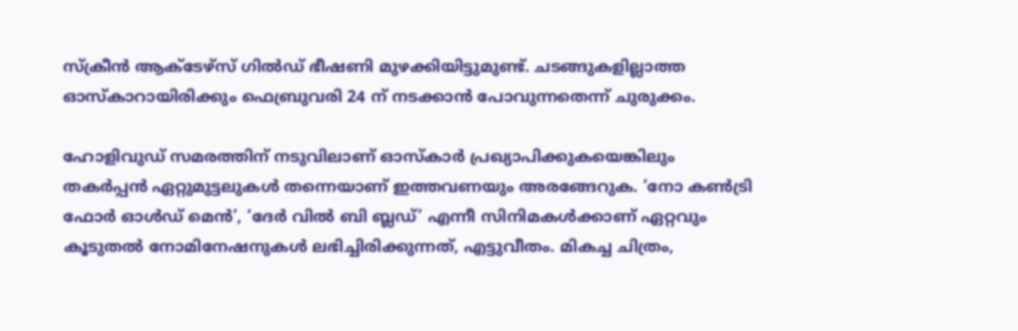സ്‌ക്രീന്‍ ആക്‌ടേഴ്സ് ഗില്‍‌ഡ് ഭീഷണി മുഴക്കിയിട്ടുമുണ്ട്. ചടങ്ങുകളില്ലാത്ത ഓസ്കാറായിരിക്കും ഫെബ്രുവരി 24 ന് നടക്കാന്‍ പോവുന്നതെന്ന് ചുരുക്കം.

ഹോളിവുഡ് സമരത്തിന് നടുവിലാണ് ഓസ്കാര്‍ പ്രഖ്യാപിക്കുകയെങ്കിലും തകര്‍പ്പന്‍ ഏറ്റുമുട്ടലുകള്‍ തന്നെയാണ് ഇത്തവണയും അരങ്ങേറുക. ‘നോ കണ്‍‌ട്രി ഫോര്‍ ഓള്‍‌ഡ് മെന്‍’, ‘ദേര്‍ വില്‍‌ ബി ബ്ലഡ്’ എന്നീ സിനിമകള്‍ക്കാണ് ഏറ്റവും കൂടുതല്‍ നോമിനേഷനുകള്‍ ലഭിച്ചിരിക്കുന്നത്, എട്ടുവീതം. മികച്ച ചിത്രം,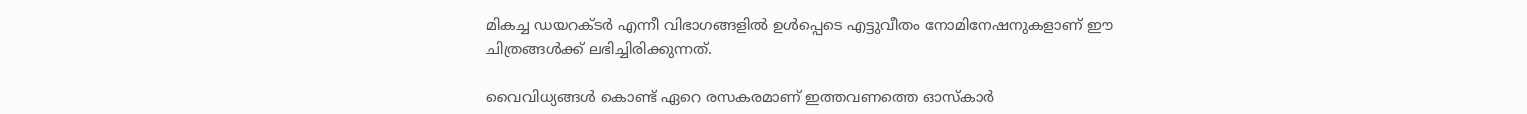മികച്ച ഡയറക്ടര്‍ എന്നീ വിഭാഗങ്ങളില്‍ ഉള്‍‌പ്പെടെ എട്ടുവീതം നോമിനേഷനുകളാണ് ഈ ചിത്രങ്ങള്‍ക്ക് ലഭിച്ചിരിക്കുന്നത്.

വൈവിധ്യങ്ങള്‍ കൊണ്ട് ഏറെ രസകരമാണ് ഇത്തവണത്തെ ഓസ്കാര്‍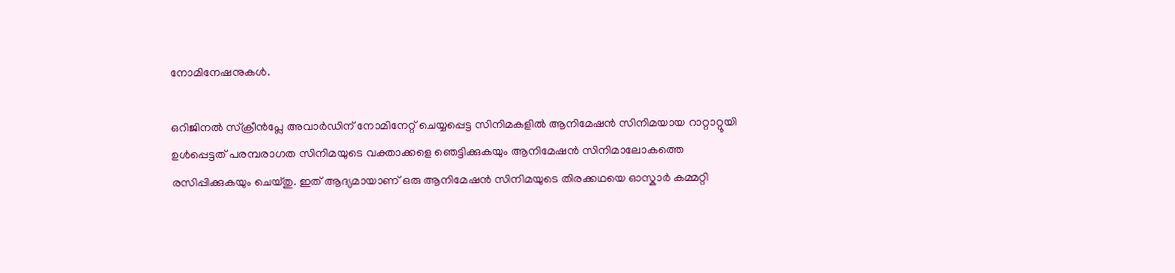നോമിനേഷനുകള്‍.

ഒറിജിനല്‍ സ്‌ക്രീന്‍‌പ്ലേ അവാര്‍ഡിന് നോമിനേറ്റ് ചെയ്യപ്പെട്ട സിനിമകളില്‍ ആനിമേഷന്‍ സിനിമയായ റാറ്റാറ്റൂയി ഉള്‍‌പ്പെട്ടത് പരമ്പരാഗത സിനിമയുടെ വക്താക്കളെ ഞെട്ടിക്കുകയും ആനിമേഷന്‍ സിനിമാലോകത്തെ രസിപ്പിക്കുകയും ചെയ്തു. ഇത് ആദ്യമായാണ് ഒരു ആനിമേഷന്‍ സിനിമയുടെ തിരക്കഥയെ ഓസ്കാര്‍ കമ്മറ്റി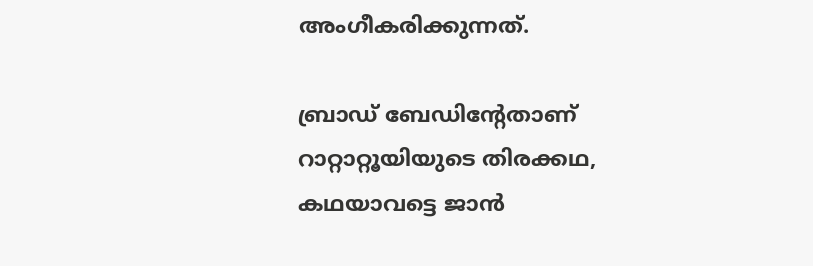അംഗീകരിക്കുന്നത്.

ബ്രാഡ് ബേഡിന്റേതാണ് റാറ്റാറ്റൂയിയുടെ തിരക്കഥ, കഥയാവട്ടെ ജാന്‍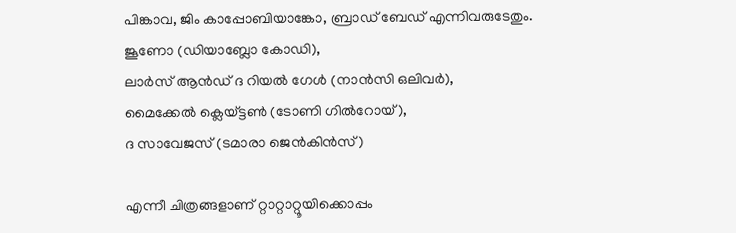പിങ്കാവ, ജിം കാപ്പോബിയാങ്കോ, ബ്രാഡ് ബേഡ് എന്നിവരുടേതും.
ജൂണോ (ഡിയാബ്ലോ കോഡി),
ലാര്‍സ് ആന്‍‌ഡ് ദ റിയല്‍ ഗേള്‍ (നാന്‍‌സി ഒലിവര്‍),
മൈക്കേല്‍ ക്ലെയ്‌ട്ടണ്‍ (ടോണി ഗില്‍‌റോയ്),
ദ സാവേജസ് (ടമാരാ ജെന്‍‌കിന്‍‌സ്)

എന്നീ ചിത്രങ്ങളാണ് റ്റാറ്റാറ്റൂയിക്കൊപ്പം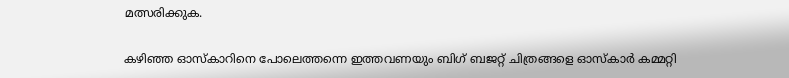മത്സരിക്കുക.

കഴിഞ്ഞ ഓസ്കാറിനെ പോലെത്തന്നെ ഇത്തവണയും ബിഗ് ബജറ്റ് ചിത്രങ്ങളെ ഓസ്കാര്‍ കമ്മറ്റി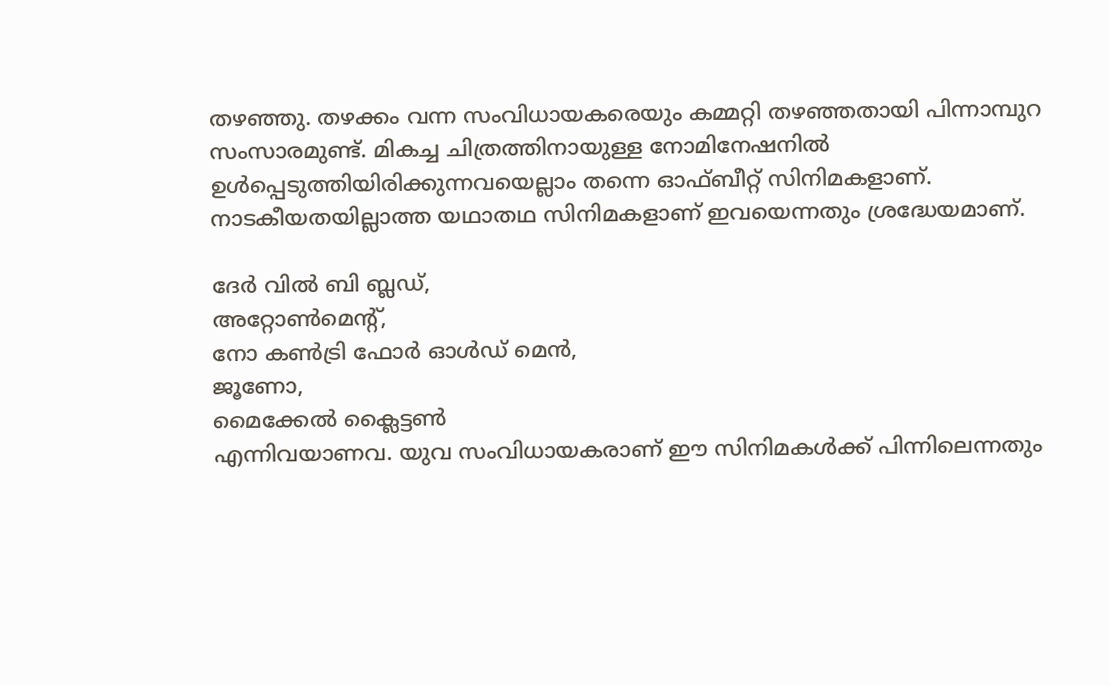തഴഞ്ഞു. തഴക്കം വന്ന സംവിധായകരെയും കമ്മറ്റി തഴഞ്ഞതായി പിന്നാമ്പുറ സംസാരമുണ്ട്. മികച്ച ചിത്രത്തിനായുള്ള നോമിനേഷനില്‍ ഉള്‍‌പ്പെടുത്തിയിരിക്കുന്നവയെല്ലാം തന്നെ ഓഫ്‌ബീറ്റ് സിനിമകളാണ്. നാടകീയതയില്ലാത്ത യഥാതഥ സിനിമകളാണ് ഇവയെന്നതും ശ്രദ്ധേയമാണ്.

ദേര്‍ വില്‍ ബി ബ്ലഡ്,
അറ്റോണ്‍‌മെന്റ്,
നോ കണ്‍‌ട്രി ഫോര്‍ ഓള്‍ഡ് മെന്‍,
ജൂണോ,
മൈക്കേല്‍ ക്ലൈട്ടണ്‍
എന്നിവയാണവ. യുവ സംവിധായകരാണ് ഈ സിനിമകള്‍ക്ക് പിന്നിലെന്നതും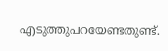എടുത്തുപറയേണ്ടതുണ്ട്.